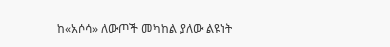ከ«አሶሳ» ለውጦች መካከል ያለው ልዩነት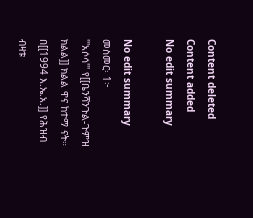Content deleted Content added
No edit summary

No edit summary
መስመር፡ 1፦
'''አሶሳ''' የ[[ቤንሻንጉል-ጉምዝ ክልል]] ክልል ዋና ከተማ ናት። በ[[1994 እ.ኤ.አ.]] የሕዝብ ብዛቱ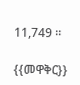11,749 ።

{{መዋቅር}}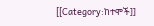[[Category:ከተሞች]]